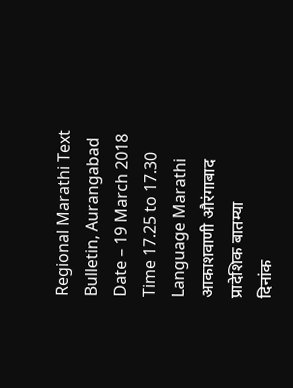Regional Marathi Text
Bulletin, Aurangabad
Date – 19 March 2018
Time 17.25 to 17.30
Language Marathi
आकाशवाणी औरंगाबाद
प्रादेशिक बातम्या
दिनांक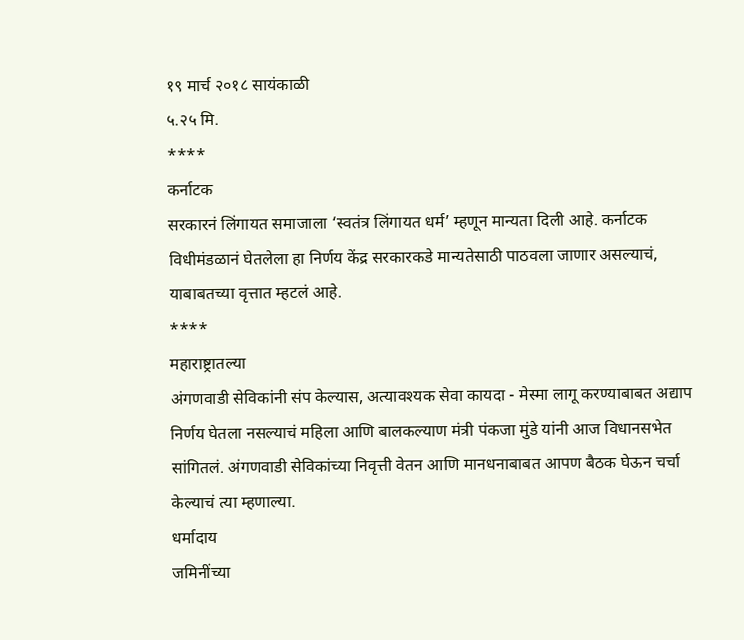१९ मार्च २०१८ सायंकाळी
५.२५ मि.
****
कर्नाटक
सरकारनं लिंगायत समाजाला ‘स्वतंत्र लिंगायत धर्म’ म्हणून मान्यता दिली आहे. कर्नाटक
विधीमंडळानं घेतलेला हा निर्णय केंद्र सरकारकडे मान्यतेसाठी पाठवला जाणार असल्याचं,
याबाबतच्या वृत्तात म्हटलं आहे.
****
महाराष्ट्रातल्या
अंगणवाडी सेविकांनी संप केल्यास, अत्यावश्यक सेवा कायदा - मेस्मा लागू करण्याबाबत अद्याप
निर्णय घेतला नसल्याचं महिला आणि बालकल्याण मंत्री पंकजा मुंडे यांनी आज विधानसभेत
सांगितलं. अंगणवाडी सेविकांच्या निवृत्ती वेतन आणि मानधनाबाबत आपण बैठक घेऊन चर्चा
केल्याचं त्या म्हणाल्या.
धर्मादाय
जमिनींच्या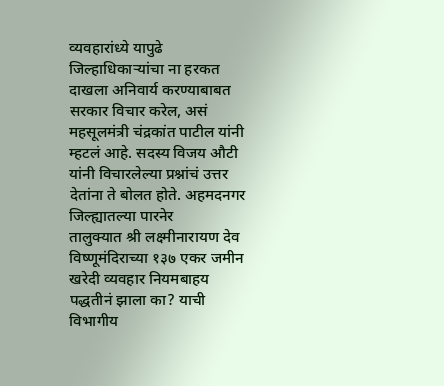व्यवहारांध्ये यापुढे जिल्हाधिकाऱ्यांचा ना हरकत दाखला अनिवार्य करण्याबाबत
सरकार विचार करेल, असं महसूलमंत्री चंद्रकांत पाटील यांनी म्हटलं आहे. सदस्य विजय औटी
यांनी विचारलेल्या प्रश्नांचं उत्तर देतांना ते बोलत होते. अहमदनगर जिल्ह्यातल्या पारनेर
तालुक्यात श्री लक्ष्मीनारायण देव विष्णूमंदिराच्या १३७ एकर जमीन खरेदी व्यवहार नियमबाहय
पद्धतीनं झाला का? याची विभागीय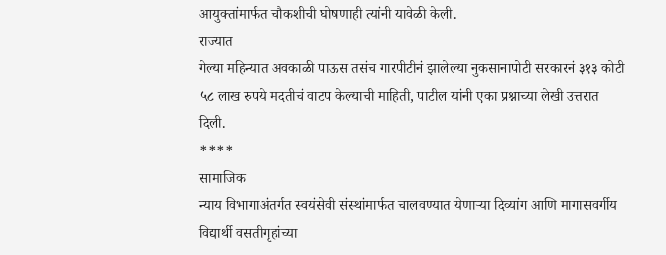आयुक्तांमार्फत चौकशीची घोषणाही त्यांनी यावेळी केली.
राज्यात
गेल्या महिन्यात अवकाळी पाऊस तसंच गारपीटीनं झालेल्या नुकसानापोटी सरकारनं ३१३ कोटी
५८ लाख रुपये मदतीचं वाटप केल्याची माहिती, पाटील यांनी एका प्रश्नाच्या लेखी उत्तरात
दिली.
****
सामाजिक
न्याय विभागाअंतर्गत स्वयंसेवी संस्थांमार्फत चालवण्यात येणाऱ्या दिव्यांग आणि मागासवर्गीय
विद्यार्थी वसतीगृहांच्या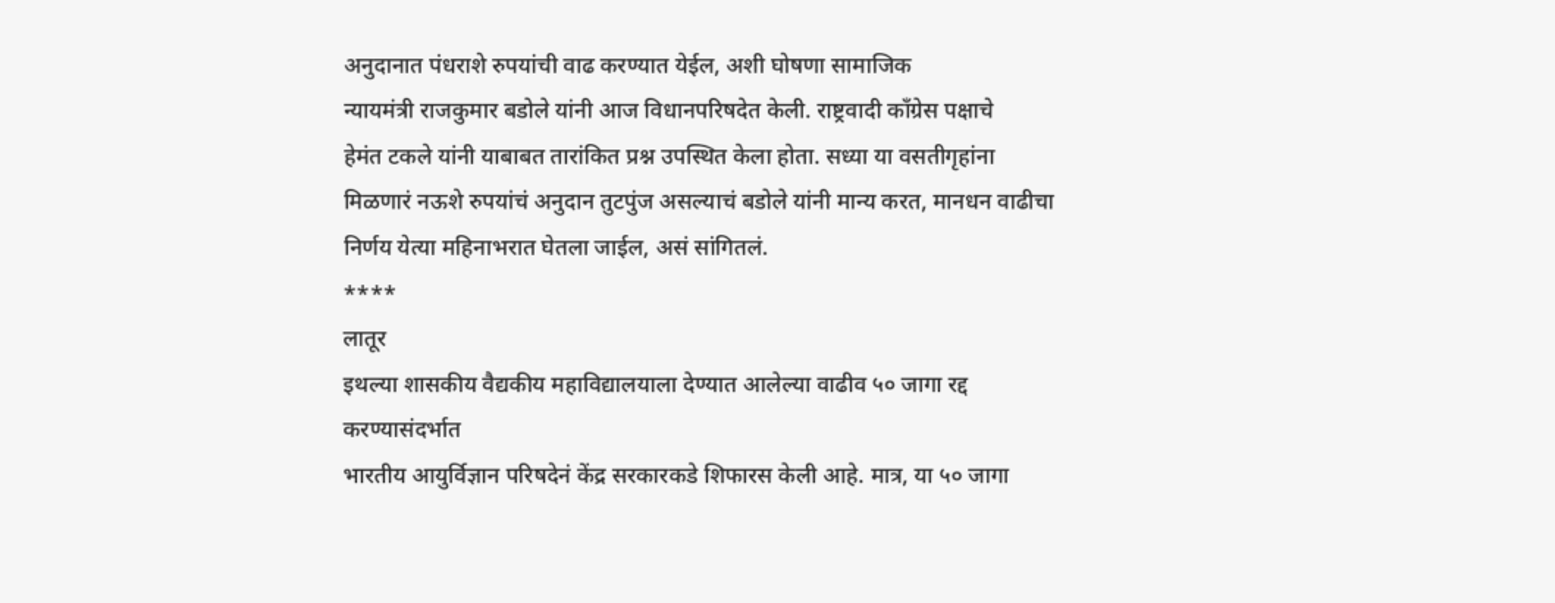अनुदानात पंधराशे रुपयांची वाढ करण्यात येईल, अशी घोषणा सामाजिक
न्यायमंत्री राजकुमार बडोले यांनी आज विधानपरिषदेत केली. राष्ट्रवादी कॉंग्रेस पक्षाचे
हेमंत टकले यांनी याबाबत तारांकित प्रश्न उपस्थित केला होता. सध्या या वसतीगृहांना
मिळणारं नऊशे रुपयांचं अनुदान तुटपुंज असल्याचं बडोले यांनी मान्य करत, मानधन वाढीचा
निर्णय येत्या महिनाभरात घेतला जाईल, असं सांगितलं.
****
लातूर
इथल्या शासकीय वैद्यकीय महाविद्यालयाला देण्यात आलेल्या वाढीव ५० जागा रद्द करण्यासंदर्भात
भारतीय आयुर्विज्ञान परिषदेनं केंद्र सरकारकडे शिफारस केली आहे. मात्र, या ५० जागा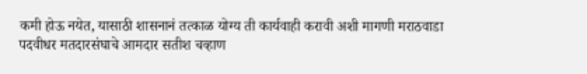कमी होऊ नयेत, यासाठी शासनानं तत्काळ योग्य ती कार्यवाही करावी अशी मागणी मराठवाडा
पदवीधर मतदारसंघाचे आमदार सतीश चव्हाण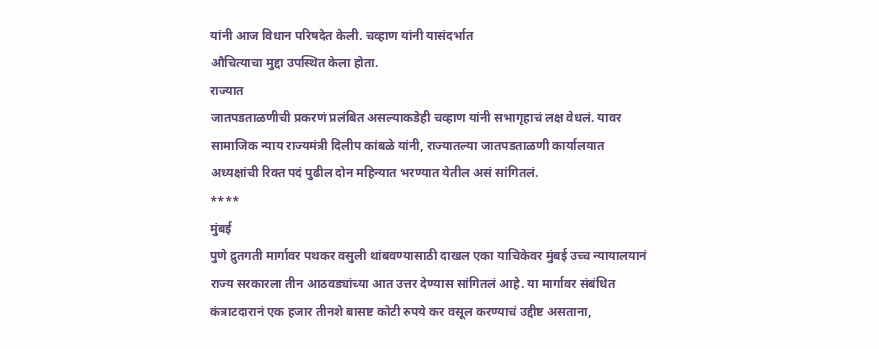यांनी आज विधान परिषदेत केली. चव्हाण यांनी यासंदर्भात
औचित्याचा मुद्दा उपस्थित केला होता.
राज्यात
जातपडताळणीची प्रकरणं प्रलंबित असल्याकडेही चव्हाण यांनी सभागृहाचं लक्ष वेधलं. यावर
सामाजिक न्याय राज्यमंत्री दिलीप कांबळे यांनी, राज्यातल्या जातपडताळणी कार्यालयात
अध्यक्षांची रिक्त पदं पुढील दोन महिन्यात भरण्यात येतील असं सांगितलं.
****
मुंबई
पुणे द्रुतगती मार्गावर पथकर वसुली थांबवण्यासाठी दाखल एका याचिकेवर मुंबई उच्च न्यायालयानं
राज्य सरकारला तीन आठवड्यांच्या आत उत्तर देण्यास सांगितलं आहे. या मार्गावर संबंधित
कंत्राटदारानं एक हजार तीनशे बासष्ट कोटी रुपये कर वसूल करण्याचं उद्दीष्ट असताना,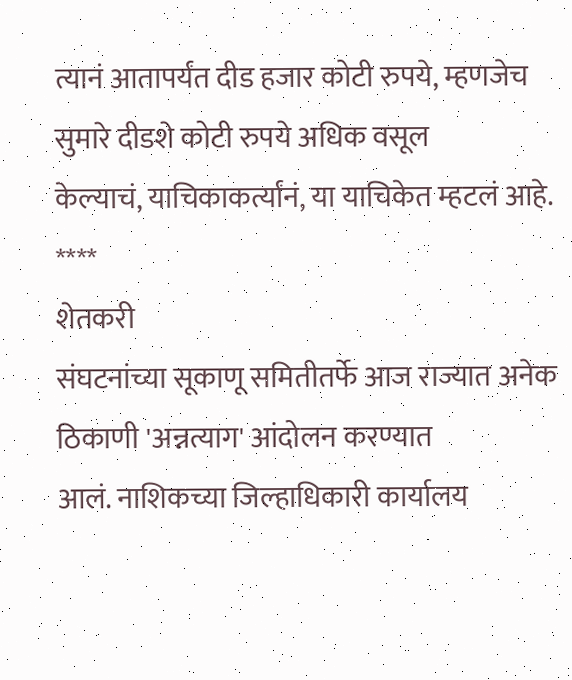त्यानं आतापर्यंत दीड हजार कोटी रुपये, म्हणजेच सुमारे दीडशे कोटी रुपये अधिक वसूल
केल्याचं, याचिकाकर्त्यांनं, या याचिकेत म्हटलं आहे.
****
शेतकरी
संघटनांच्या सूकाणू समितीतर्फे आज राज्यात अनेक ठिकाणी 'अन्नत्याग' आंदोलन करण्यात
आलं. नाशिकच्या जिल्हाधिकारी कार्यालय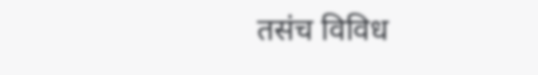तसंच विविध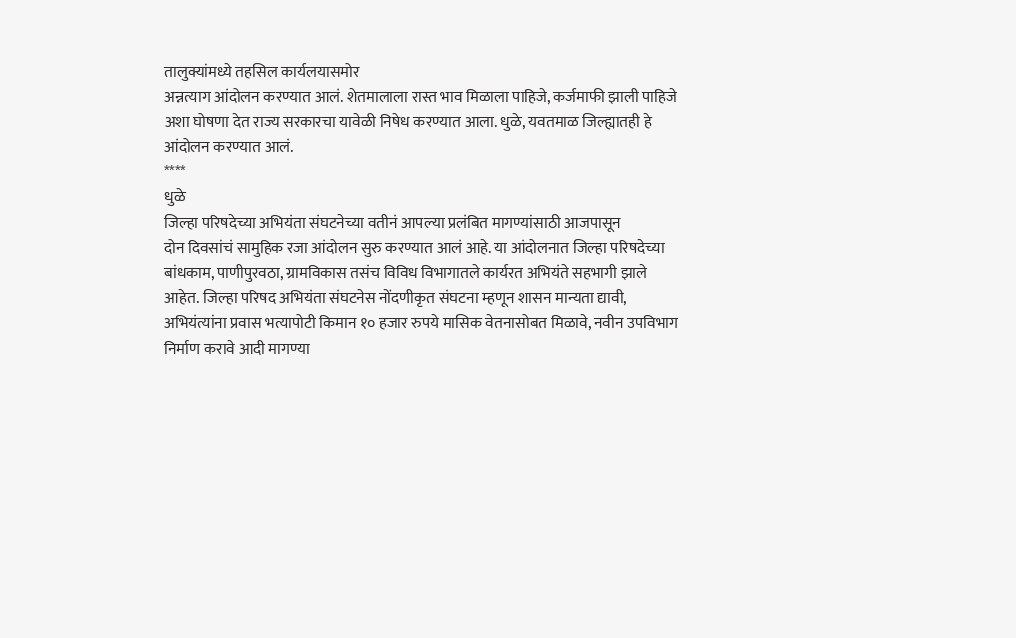तालुक्यांमध्ये तहसिल कार्यलयासमोर
अन्नत्याग आंदोलन करण्यात आलं. शेतमालाला रास्त भाव मिळाला पाहिजे, कर्जमाफी झाली पाहिजे
अशा घोषणा देत राज्य सरकारचा यावेळी निषेध करण्यात आला. धुळे, यवतमाळ जिल्ह्यातही हे
आंदोलन करण्यात आलं.
****
धुळे
जिल्हा परिषदेच्या अभियंता संघटनेच्या वतीनं आपल्या प्रलंबित मागण्यांसाठी आजपासून
दोन दिवसांचं सामुहिक रजा आंदोलन सुरु करण्यात आलं आहे. या आंदोलनात जिल्हा परिषदेच्या
बांधकाम, पाणीपुरवठा, ग्रामविकास तसंच विविध विभागातले कार्यरत अभियंते सहभागी झाले
आहेत. जिल्हा परिषद अभियंता संघटनेस नोंदणीकृत संघटना म्हणून शासन मान्यता द्यावी,
अभियंत्यांना प्रवास भत्यापोटी किमान १० हजार रुपये मासिक वेतनासोबत मिळावे, नवीन उपविभाग
निर्माण करावे आदी मागण्या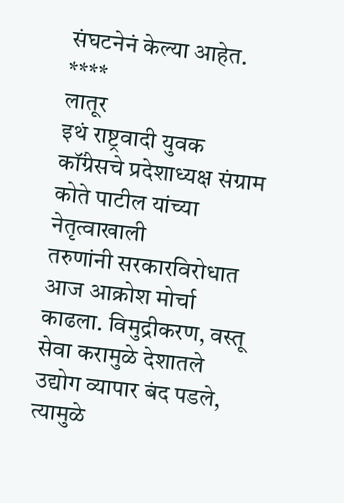संघटनेनं केल्या आहेत.
****
लातूर
इथं राष्ट्रवादी युवक कॉंग्रेसचे प्रदेशाध्यक्ष संग्राम कोते पाटील यांच्या नेतृत्वाखाली
तरुणांनी सरकारविरोधात आज आक्रोश मोर्चा काढला. विमुद्रीकरण, वस्तू सेवा करामुळे देशातले
उद्योग व्यापार बंद पडले, त्यामुळे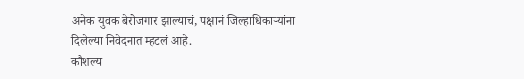अनेक युवक बेरोजगार झाल्याचं, पक्षानं जिल्हाधिकाऱ्यांना
दिलेल्या निवेदनात म्हटलं आहे.
कौशल्य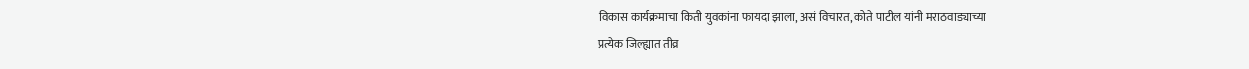विकास कार्यक्रमाचा किती युवकांना फायदा झाला, असं विचारत, कोते पाटील यांनी मराठवाड्याच्या
प्रत्येक जिल्ह्यात तीव्र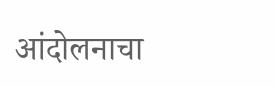आंदोलनाचा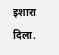इशारा दिला.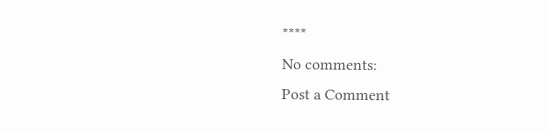****
No comments:
Post a Comment